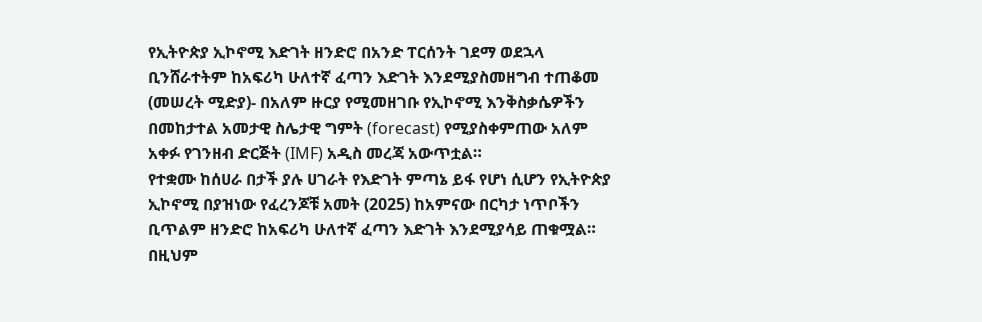የኢትዮጵያ ኢኮኖሚ እድገት ዘንድሮ በአንድ ፐርሰንት ገደማ ወደኋላ ቢንሸራተትም ከአፍሪካ ሁለተኛ ፈጣን እድገት እንደሚያስመዘግብ ተጠቆመ
(መሠረት ሚድያ)- በአለም ዙርያ የሚመዘገቡ የኢኮኖሚ እንቅስቃሴዎችን በመከታተል አመታዊ ስሌታዊ ግምት (forecast) የሚያስቀምጠው አለም አቀፉ የገንዘብ ድርጅት (IMF) አዲስ መረጃ አውጥቷል።
የተቋሙ ከሰሀራ በታች ያሉ ሀገራት የእድገት ምጣኔ ይፋ የሆነ ሲሆን የኢትዮጵያ ኢኮኖሚ በያዝነው የፈረንጆቹ አመት (2025) ከአምናው በርካታ ነጥቦችን ቢጥልም ዘንድሮ ከአፍሪካ ሁለተኛ ፈጣን እድገት እንደሚያሳይ ጠቁሟል።
በዚህም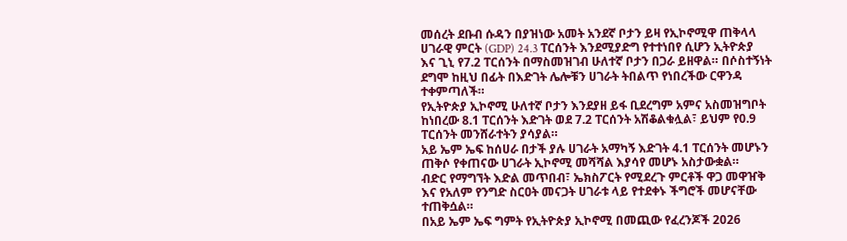መሰረት ደቡብ ሱዳን በያዝነው አመት አንደኛ ቦታን ይዛ የኢኮኖሚዋ ጠቅላላ ሀገራዊ ምርት (GDP) 24.3 ፐርሰንት እንደሚያድግ የተተነበየ ሲሆን ኢትዮጵያ እና ጊኒ የ7.2 ፐርሰንት በማስመዝገብ ሁለተኛ ቦታን በጋራ ይዘዋል። በሶስተኝነት ደግሞ ከዚህ በፊት በእድገት ሌሎቹን ሀገራት ትበልጥ የነበረችው ርዋንዳ ተቀምጣለች።
የኢትዮጵያ ኢኮኖሚ ሁለተኛ ቦታን እንደያዘ ይፋ ቢደረግም አምና አስመዝግቦት ከነበረው 8.1 ፐርሰንት እድገት ወደ 7.2 ፐርሰንት አሽቆልቁሏል፣ ይህም የ0.9 ፐርሰንት መንሸራተትን ያሳያል።
አይ ኤም ኤፍ ከሰሀራ በታች ያሉ ሀገራት አማካኝ እድገት 4.1 ፐርሰንት መሆኑን ጠቅሶ የቀጠናው ሀገራት ኢኮኖሚ መሻሻል እያሳየ መሆኑ አስታውቋል።
ብድር የማግኘት እድል መጥበብ፣ ኤክስፖርት የሚደረጉ ምርቶች ዋጋ መዋዠቅ እና የአለም የንግድ ስርዐት መናጋት ሀገራቱ ላይ የተደቀኑ ችግሮች መሆናቸው ተጠቅሷል።
በአይ ኤም ኤፍ ግምት የኢትዮጵያ ኢኮኖሚ በመጪው የፈረንጆች 2026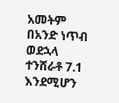አመትም በአንድ ነጥብ ወደኋላ ተንሸራቶ 7.1 እንደሚሆን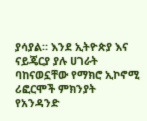ያሳያል። እንደ ኢትዮጵያ እና ናይጄርያ ያሉ ሀገራት ባከናወኗቸው የማክሮ ኢኮኖሚ ሪፎርሞች ምክንያት የአንዳንድ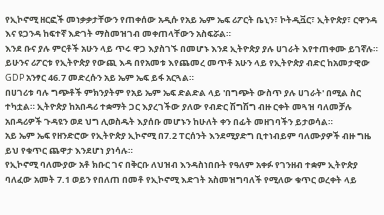የኢኮኖሚ ዘርፎች መነቃቃታቸውን የጠቀሰው አዲሱ የአይ ኤም ኤፍ ሪፖርት ቤኒን፣ ኮትዲቯር፣ ኢትዮጵያ፣ ርዋንዳ እና ዩጋንዳ ከፍተኛ እድገት ማስመዝገብ መቀጠላቸውን አስፍሯል።
እንደ ቡና ያሉ ምርቶች አሁን ላይ ጥሩ ዋጋ እያስገኙ በመሆኑ እንደ ኢትዮጵያ ያሉ ሀገራት እየተጠቀሙ ይገኛሉ።
ይሁንና ሪፖርቱ የኢትዮጵያ የውጪ እዳ በየአመቱ እየጨመረ መጥቶ አሁን ላይ የኢትዮጵያ ብድር ከአመታዊው GDP አንፃር 46.7 መድረሱን አይ ኤም ኤፍ ይፋ አርጓል።
በሀገሪቱ ባሉ ግጭቶች ምክንያትም የአይ ኤም ኤፍ ድልድል ላይ 'በግጭት ውስጥ ያሉ ሀገራት' በሚል ስር ተካቷል። ኢትዮጵያ ከአበዳሪ ተቋማት ጋር እያረገችው ያለው የብድር ሽግሽግ ብዙ ርቀት መጓዝ ባለመቻሉ አበዳሪዎች ጉዳዩን ወደ ህግ ሊወስዱት እያሰቡ መሆኑን ከሁለት ቀን በፊት መዘገባችን ይታወሳል።
አይ ኤም ኤፍ የዘንድሮው የኢትዮጵያ ኢኮኖሚ በ7.2 ፐርሰንት እንደሚያድግ ቢተነብይም ባለሙያዎች ብዙ ግዜ ይህ የቁጥር ጨዋታ እንደሆነ ያነሳሉ።
የኢኮኖሚ ባለሙያው አቶ ክቡር ገና በቅርቡ ለህዝብ እንዳስነበቡት የዓለም አቀፉ የገንዘብ ተቋም ኢትዮጵያ ባለፈው አመት 7.1 ወይን የበለጠ በመቶ የኢኮኖሚ እድገት አስመዝግባለች የሚለው ቁጥር ወረቀት ላይ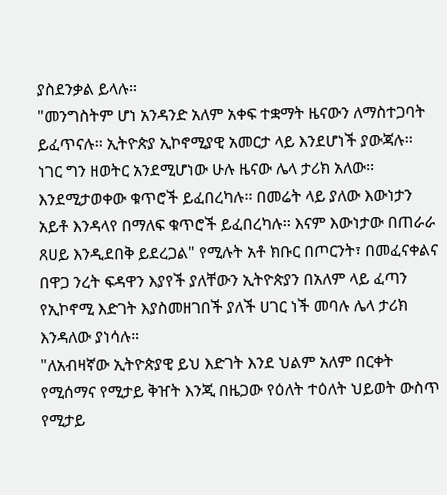ያስደንቃል ይላሉ።
"መንግስትም ሆነ አንዳንድ አለም አቀፍ ተቋማት ዜናውን ለማስተጋባት ይፈጥናሉ፡፡ ኢትዮጵያ ኢኮኖሚያዊ አመርታ ላይ እንደሆነች ያውጃሉ፡፡ ነገር ግን ዘወትር አንደሚሆነው ሁሉ ዜናው ሌላ ታሪክ አለው፡፡ እንደሚታወቀው ቁጥሮች ይፈበረካሉ፡፡ በመሬት ላይ ያለው እውነታን አይቶ እንዳላየ በማለፍ ቁጥሮች ይፈበረካሉ፡፡ እናም እውነታው በጠራራ ጸሀይ እንዲደበቅ ይደረጋል" የሚሉት አቶ ክቡር በጦርንት፣ በመፈናቀልና በዋጋ ንረት ፍዳዋን እያየች ያለቸውን ኢትዮጵያን በአለም ላይ ፈጣን የኢኮኖሚ እድገት እያስመዘገበች ያለች ሀገር ነች መባሉ ሌላ ታሪክ እንዳለው ያነሳሉ።
"ለአብዛኛው ኢትዮጵያዊ ይህ እድገት እንደ ህልም አለም በርቀት የሚሰማና የሚታይ ቅዠት እንጂ በዜጋው የዕለት ተዕለት ህይወት ውስጥ የሚታይ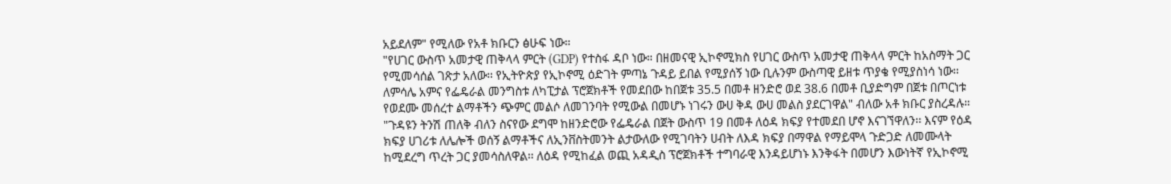አይደለም" የሚለው የአቶ ክቡርን ፅሁፍ ነው።
"የሀገር ውስጥ አመታዊ ጠቅላላ ምርት (GDP) የተስፋ ዳቦ ነው። በዘመናዊ ኢኮኖሚክስ የሀገር ውስጥ አመታዊ ጠቅላላ ምርት ከአስማት ጋር የሚመሳሰል ገጽታ አለው፡፡ የኢትዮጵያ የኢኮኖሚ ዕድገት ምጣኔ ጉዳይ ይበል የሚያሰኝ ነው ቢሉንም ውስጣዊ ይዘቱ ጥያቄ የሚያስነሳ ነው፡፡ ለምሳሌ አምና የፌዴራል መንግስቱ ለካፒታል ፕሮጀክቶች የመደበው ከበጀቱ 35.5 በመቶ ዘንድሮ ወደ 38.6 በመቶ ቢያድግም በጀቱ በጦርነቱ የወደሙ መሰረተ ልማቶችን ጭምር መልሶ ለመገንባት የሚውል በመሆኑ ነገሩን ውሀ ቅዳ ውሀ መልስ ያደርገዋል" ብለው አቶ ክቡር ያስረዳሉ።
"ጉዳዩን ትንሽ ጠለቅ ብለን ስናየው ደግሞ ከዘንድሮው የፌዴራል በጀት ውስጥ 19 በመቶ ለዕዳ ክፍያ የተመደበ ሆኖ እናገኘዋለን፡፡ እናም የዕዳ ክፍያ ሀገሪቱ ለሌሎች ወሰኝ ልማቶችና ለኢንቨስትመንት ልታውለው የሚገባትን ሀብት ለእዳ ክፍያ በማዋል የማይሞላ ጉድጋድ ለመሙላት ከሚደረግ ጥረት ጋር ያመሳስለዋል፡፡ ለዕዳ የሚከፈል ወጪ አዳዲስ ፕሮጀክቶች ተግባራዊ እንዳይሆነኑ እንቅፋት በመሆን እውነትኛ የኢኮኖሚ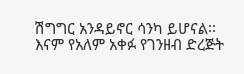ሽግግር አንዳይኖር ሳንካ ይሆናል፡፡ እናም የአለም አቀፉ የገንዘብ ድረጅት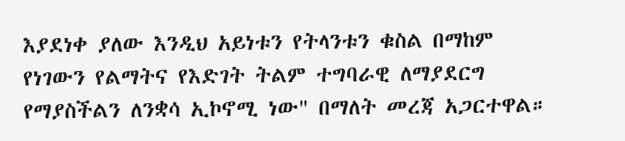እያደነቀ ያለው እንዲህ አይነቱን የትላንቱን ቁስል በማከም የነገውን የልማትና የእድገት ትልም ተግባራዊ ለማያደርግ የማያስችልን ለንቋሳ ኢኮኖሚ ነው" በማለት መረጃ አጋርተዋል።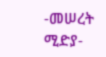-መሠረት ሚድያ-